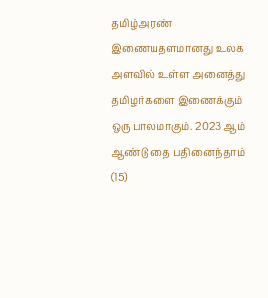தமிழ்அரண் இணையதளமானது உலக அளவில் உள்ள அனைத்து தமிழர்களை இணைக்கும் ஒரு பாலமாகும். 2023 ஆம் ஆண்டு தை பதினைந்தாம் (15)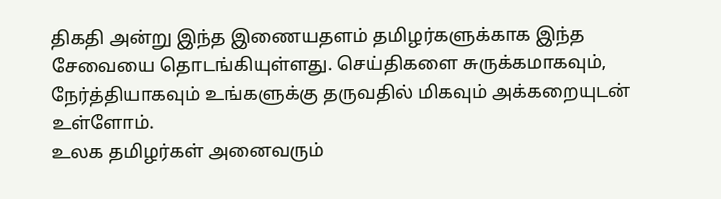திகதி அன்று இந்த இணையதளம் தமிழர்களுக்காக இந்த சேவையை தொடங்கியுள்ளது. செய்திகளை சுருக்கமாகவும், நேர்த்தியாகவும் உங்களுக்கு தருவதில் மிகவும் அக்கறையுடன் உள்ளோம்.
உலக தமிழர்கள் அனைவரும்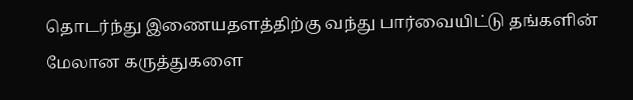தொடர்ந்து இணையதளத்திற்கு வந்து பார்வையிட்டு தங்களின் மேலான கருத்துகளை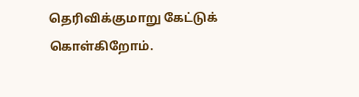தெரிவிக்குமாறு கேட்டுக் கொள்கிறோம்.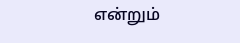என்றும்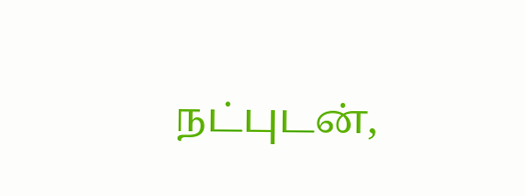நட்புடன்,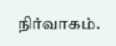நிர்வாகம்.